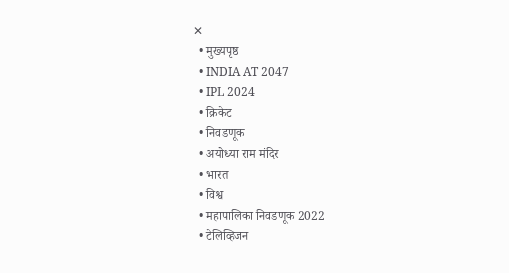✕
  • मुख्यपृष्ठ
  • INDIA AT 2047
  • IPL 2024
  • क्रिकेट
  • निवडणूक
  • अयोध्या राम मंदिर
  • भारत
  • विश्व
  • महापालिका निवडणूक 2022
  • टेलिव्हिजन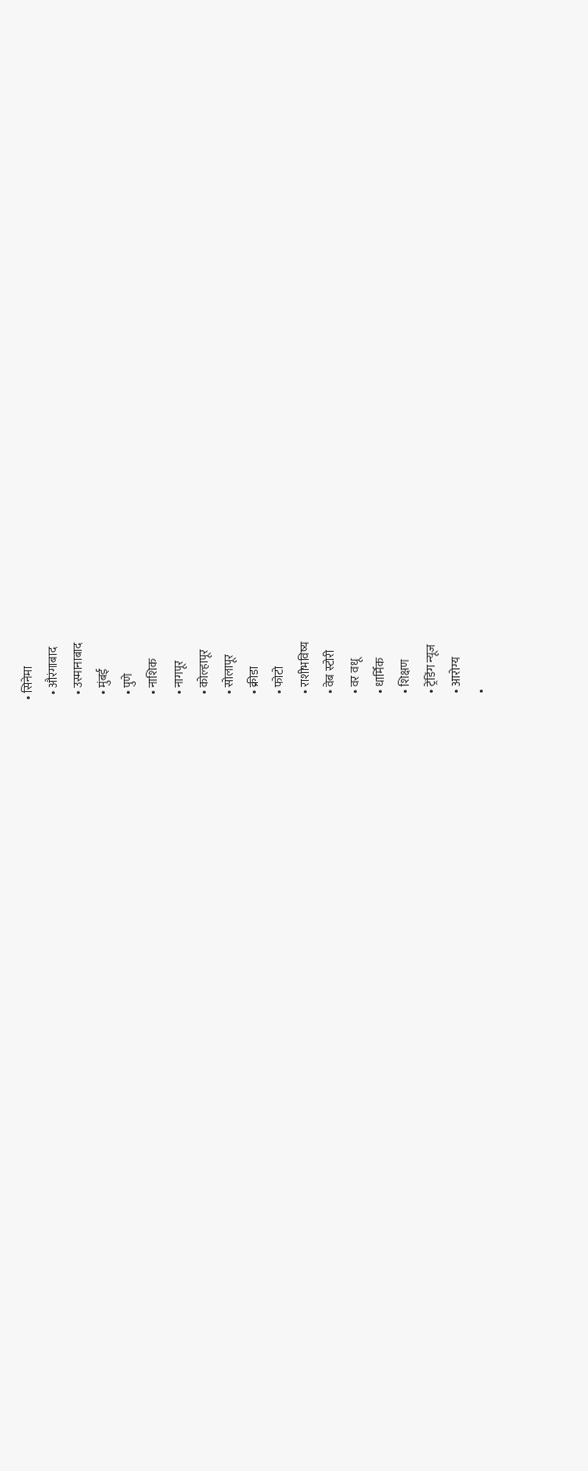• सिनेमा
  • औरंगाबाद
  • उस्मानाबाद
  • मुंबई
  • पुणे
  • नाशिक
  • नागपूर
  • कोल्हापूर
  • सोलापूर
  • क्रीडा
  • फोटो
  • राशीभविष्य
  • वेब स्टोरी
  • वर वधू
  • धार्मिक
  • शिक्षण
  • ट्रेंडिंग न्यूज
  • आरोग्य
  •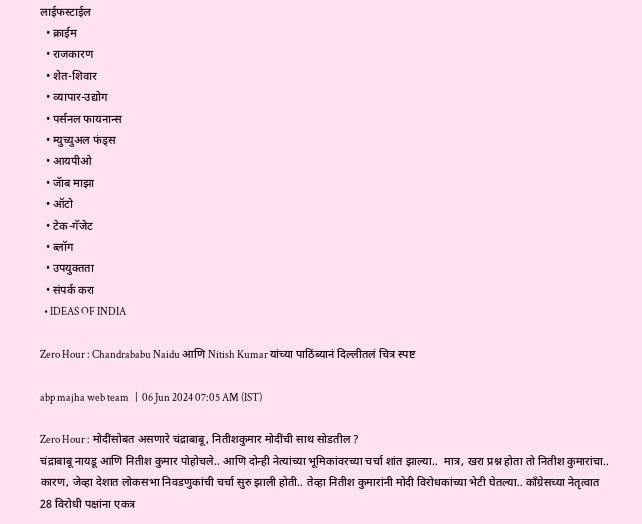लाईफस्टाईल
  • क्राईम
  • राजकारण
  • शेत-शिवार
  • व्यापार-उद्योग
  • पर्सनल फायनान्स
  • म्युच्युअल फंड्स
  • आयपीओ
  • जॅाब माझा
  • ऑटो
  • टेक-गॅजेट
  • ब्लॉग
  • उपयुक्तता
  • संपर्क करा
  • IDEAS OF INDIA

Zero Hour : Chandrababu Naidu आणि Nitish Kumar यांच्या पाठिंब्यानं दिल्लीतलं चित्र स्पष्ट

abp majha web team   |  06 Jun 2024 07:05 AM (IST)

Zero Hour : मोदींसोबत असणारे चंद्राबाबू, नितीशकुमार मोदींची साथ सोडतील ?
चंद्राबाबू नायडू आणि नितीश कुमार पोहोचले.. आणि दोन्ही नेत्यांच्या भूमिकांवरच्या चर्चा शांत झाल्या..  मात्र, खरा प्रश्न होता तो नितीश कुमारांचा.. कारण, जेव्हा देशात लोकसभा निवडणुकांची चर्चा सुरु झाली होती.. तेव्हा नितीश कुमारांनी मोदी विरोधकांच्या भेटी घेतल्या.. काँग्रेसच्या नेतृत्वात 28 विरोधी पक्षांना एकत्र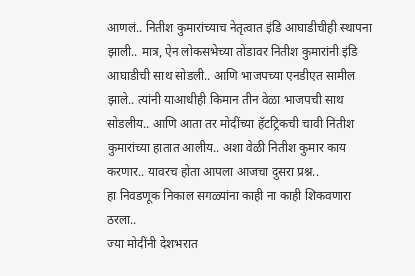आणलं.. नितीश कुमारांच्याच नेतृत्वात इंडि आघाडीचीही स्थापना झाली.. मात्र, ऐन लोकसभेच्या तोंडावर नितीश कुमारांनी इंडि आघाडीची साथ सोडली.. आणि भाजपच्या एनडीएत सामील झाले.. त्यांनी याआधीही किमान तीन वेळा भाजपची साथ सोडलीय.. आणि आता तर मोदींच्या हॅटट्रिकची चावी नितीश कुमारांच्या हातात आलीय.. अशा वेळी नितीश कुमार काय करणार.. यावरच होता आपला आजचा दुसरा प्रश्न..
हा निवडणूक निकाल सगळ्यांना काही ना काही शिकवणारा ठरला..
ज्या मोदींनी देशभरात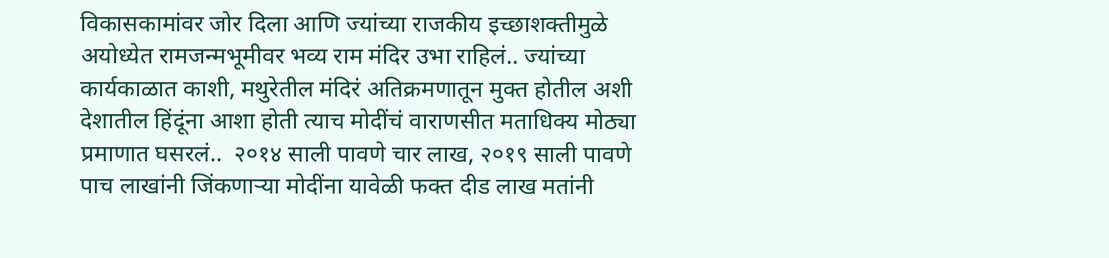विकासकामांवर जोर दिला आणि ज्यांच्या राजकीय इच्छाशक्तीमुळे अयोध्येत रामजन्मभूमीवर भव्य राम मंदिर उभा राहिलं.. ज्यांच्या कार्यकाळात काशी, मथुरेतील मंदिरं अतिक्रमणातून मुक्त होतील अशी देशातील हिंदूंना आशा होती त्याच मोदींचं वाराणसीत मताधिक्य मोठ्या प्रमाणात घसरलं..  २०१४ साली पावणे चार लाख, २०१९ साली पावणे पाच लाखांनी जिंकणाऱ्या मोदींना यावेळी फक्त दीड लाख मतांनी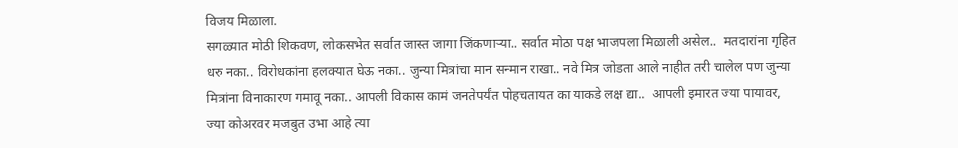विजय मिळाला.
सगळ्यात मोठी शिकवण, लोकसभेत सर्वात जास्त जागा जिंकणाऱ्या.. सर्वात मोठा पक्ष भाजपला मिळाली असेल..  मतदारांना गृहित धरु नका.. विरोधकांना हलक्यात घेऊ नका.. जुन्या मित्रांचा मान सन्मान राखा.. नवे मित्र जोडता आले नाहीत तरी चालेल पण जुन्या मित्रांना विनाकारण गमावू नका.. आपली विकास कामं जनतेपर्यंत पोहचतायत का याकडे लक्ष द्या..  आपली इमारत ज्या पायावर, ज्या कोअरवर मजबुत उभा आहे त्या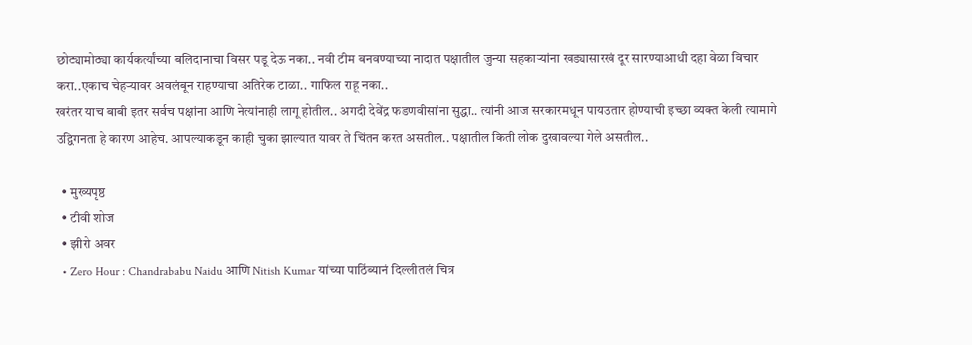छोट्यामोठ्या कार्यकर्त्यांच्या बलिदानाचा विसर पडू देऊ नका.. नवी टीम बनवण्याच्या नादात पक्षातील जुन्या सहकाऱ्यांना खड्यासारखं दूर सारण्याआधी दहा वेळा विचार करा..एकाच चेहऱ्यावर अवलंबून राहण्याचा अतिरेक टाळा.. गाफिल राहू नका..
खरंतर याच बाबी इतर सर्वच पक्षांना आणि नेत्यांनाही लागू होतील.. अगदी देवेंद्र फडणवीसांना सुद्धा.. त्यांनी आज सरकारमधून पायउतार होण्याची इच्छा व्यक्त केली त्यामागे उद्विगनता हे कारण आहेच. आपल्याकडून काही चुका झाल्यात यावर ते चिंतन करत असतील.. पक्षातील किती लोक दुखावल्या गेले असतील..

  • मुख्यपृष्ठ
  • टीवी शोज
  • झीरो अवर
  • Zero Hour : Chandrababu Naidu आणि Nitish Kumar यांच्या पाठिंब्यानं दिल्लीतलं चित्र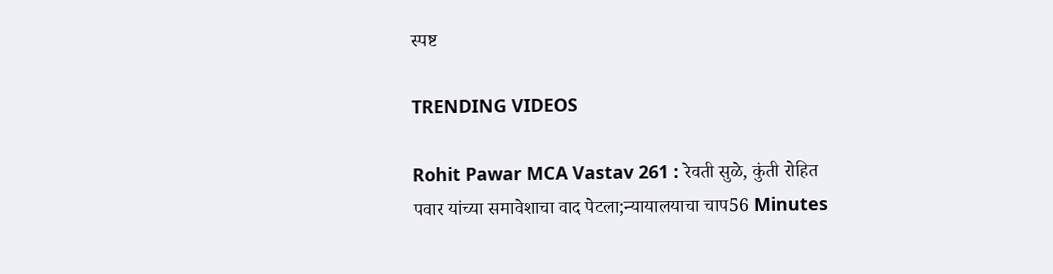स्पष्ट

TRENDING VIDEOS

Rohit Pawar MCA Vastav 261 : रेवती सुळे, कुंती रोहित पवार यांच्या समावेशाचा वाद पेटला;न्यायालयाचा चाप56 Minutes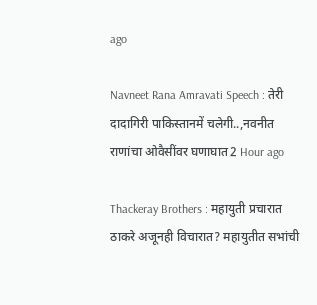ago

Navneet Rana Amravati Speech : तेरी दादागिरी पाकिस्तानमें चलेगी..,नवनीत राणांचा ओवैसींवर घणाघात2 Hour ago

Thackeray Brothers : महायुती प्रचारात ठाकरे अजूनही विचारात? महायुतीत सभांची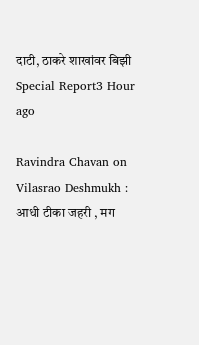दाटी, ठाकरे शाखांवर बिझी Special Report3 Hour ago

Ravindra Chavan on Vilasrao Deshmukh : आधी टीका जहरी , मग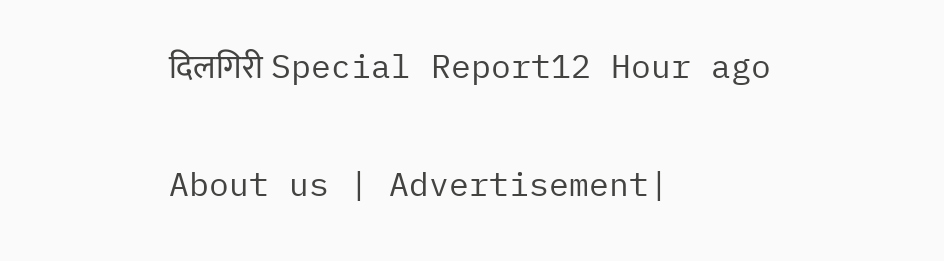दिलगिरी Special Report12 Hour ago

About us | Advertisement|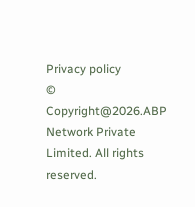Privacy policy
© Copyright@2026.ABP Network Private Limited. All rights reserved.